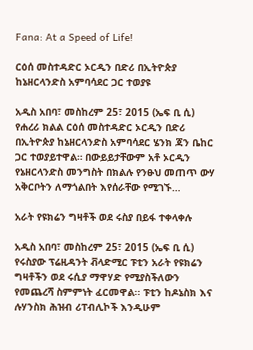Fana: At a Speed of Life!

ርዕሰ መስተዳድር ኦርዲን በድሪ በኢትዮጵያ ከኔዘርላንድስ አምባሳደር ጋር ተወያዩ

አዲስ አበባ፣ መስከረም 25፣ 2015 (ኤፍ ቢ ሲ) የሐረሪ ክልል ርዕሰ መስተዳድር ኦርዲን በድሪ በኢትዮጵያ ከኔዘርላንድስ አምባሳደር ሄንክ ጃን ቤከር ጋር ተወያይተዋል። በውይይታቸውም አቶ ኦርዲን የኔዘርላንድስ መንግስት በክልሉ የንፁህ መጠጥ ውሃ አቅርቦትን ለማጎልበት እየሰራቸው የሚገኙ…

አራት የዩክሬን ግዛቶች ወደ ሩስያ በይፋ ተቀላቀሉ

አዲስ አበባ፣ መስከረም 25፣ 2015 (ኤፍ ቢ ሲ) የሩስያው ፕሬዚዳንት ቭላድሚር ፑቲን አራት የዩክሬን ግዛቶችን ወደ ሩሲያ ማዋሃድ የሚያስችለውን የመጨረሻ ስምምነት ፈርመዋል፡፡ ፑቲን ከዶኔስክ እና ሉሃንስክ ሕዝብ ሪፐብሊኮች እንዲሁም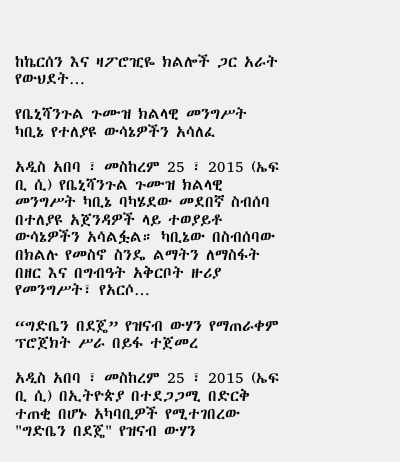ከኬርሰን እና ዛፖሮዢዬ ክልሎች ጋር አራት የውህደት…

የቤኒሻንጉል ጉሙዝ ክልላዊ መንግሥት ካቢኔ የተለያዩ ውሳኔዎችን አሳለፈ

አዲስ አበባ ፣ መስከረም 25 ፣ 2015 (ኤፍ ቢ ሲ) የቤኒሻንጉል ጉሙዝ ክልላዊ መንግሥት ካቢኔ ባካሄደው መደበኛ ስብሰባ በተለያዩ አጀንዳዎች ላይ ተወያይቶ ውሳኔዎችን አሳልፏል። ካቢኔው በስብሰባው በክልሉ የመስኖ ስንዴ ልማትን ለማስፋት በዘር እና በግብዓት አቅርቦት ዙሪያ የመንግሥት፣ የአርሶ…

“ግድቤን በደጄ” የዝናብ ውሃን የማጠራቀም ፕሮጀክት ሥራ በይፋ ተጀመረ

አዲስ አበባ ፣ መስከረም 25 ፣ 2015 (ኤፍ ቢ ሲ) በኢትዮጵያ በተደጋጋሚ በድርቅ ተጠቂ በሆኑ አካባቢዎች የሚተገበረው "ግድቤን በደጄ" የዝናብ ውሃን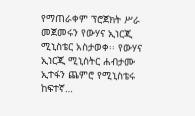የማጠራቀም ፕሮጀክት ሥራ መጀመሩን የውሃና ኢነርጂ ሚኒስቴር አስታወቀ፡፡ የውሃና ኢነርጂ ሚኒስትር ሐብታሙ ኢተፋን ጨምሮ የሚኒስቴሩ ከፍተኛ…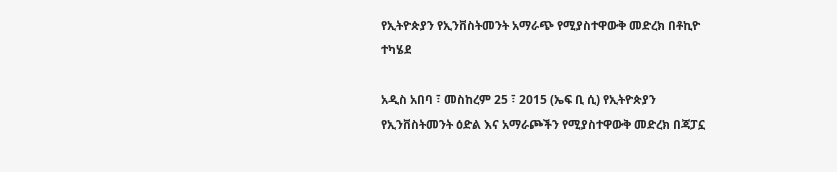የኢትዮጵያን የኢንቨስትመንት አማራጭ የሚያስተዋውቅ መድረክ በቶኪዮ ተካሄደ

አዲስ አበባ ፣ መስከረም 25 ፣ 2015 (ኤፍ ቢ ሲ) የኢትዮጵያን የኢንቨስትመንት ዕድል እና አማራጮችን የሚያስተዋውቅ መድረክ በጃፓኗ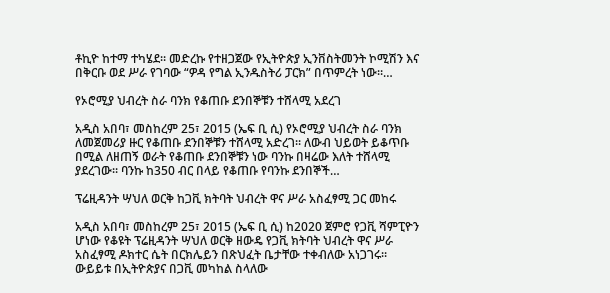ቶኪዮ ከተማ ተካሄደ። መድረኩ የተዘጋጀው የኢትዮጵያ ኢንቨስትመንት ኮሚሽን እና በቅርቡ ወደ ሥራ የገባው “ዎዳ የግል ኢንዱስትሪ ፓርክ” በጥምረት ነው።…

የኦሮሚያ ህብረት ስራ ባንክ የቆጠቡ ደንበኞቹን ተሸላሚ አደረገ

አዲስ አበባ፣ መስከረም 25፣ 2015 (ኤፍ ቢ ሲ) የኦሮሚያ ህብረት ስራ ባንክ ለመጀመሪያ ዙር የቆጠቡ ደንበኞቹን ተሸላሚ አድረገ። ለውብ ህይወት ይቆጥቡ በሚል ለዘጠኝ ወራት የቆጠቡ ደንበኞቹን ነው ባንኩ በዛሬው እለት ተሸላሚ ያደረገው። ባንኩ ከ350 ብር በላይ የቆጠቡ የባንኩ ደንበኞች…

ፕሬዚዳንት ሣህለ ወርቅ ከጋቪ ክትባት ህብረት ዋና ሥራ አስፈፃሚ ጋር መከሩ

አዲስ አበባ፣ መስከረም 25፣ 2015 (ኤፍ ቢ ሲ) ከ2020 ጀምሮ የጋቪ ሻምፒዮን ሆነው የቆዩት ፕሬዚዳንት ሣህለ ወርቅ ዘውዴ የጋቪ ክትባት ህብረት ዋና ሥራ አስፈፃሚ ዶክተር ሴት በርክሌይን በጽህፈት ቤታቸው ተቀብለው አነጋገሩ። ውይይቱ በኢትዮጵያና በጋቪ መካከል ስላለው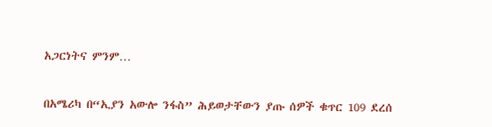አጋርነትና ምንም…

በአሜሪካ በ“ኢያን አውሎ ንፋስ” ሕይወታቸውን ያጡ ሰዎች ቁጥር 109 ደረሰ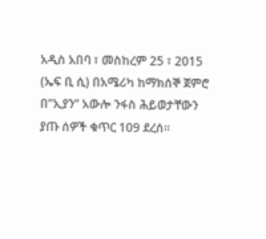አዲስ አበባ ፣ መስከረም 25 ፣ 2015 (ኤፍ ቢ ሲ) በአሜሪካ ከማክሰኞ ጀምሮ በ”ኢያን” አውሎ ንፋስ ሕይወታቸውን ያጡ ሰዎች ቁጥር 109 ደረሰ፡፡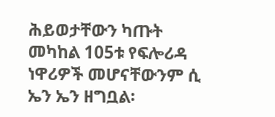ሕይወታቸውን ካጡት መካከል 105ቱ የፍሎሪዳ ነዋሪዎች መሆናቸውንም ሲ ኤን ኤን ዘግቧል፡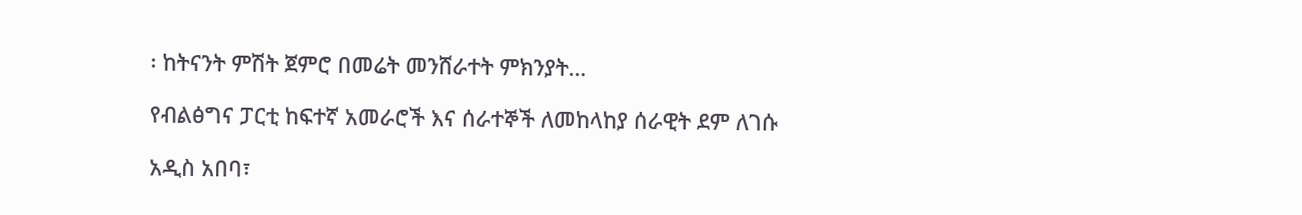፡ ከትናንት ምሽት ጀምሮ በመሬት መንሸራተት ምክንያት…

የብልፅግና ፓርቲ ከፍተኛ አመራሮች እና ሰራተኞች ለመከላከያ ሰራዊት ደም ለገሱ

አዲስ አበባ፣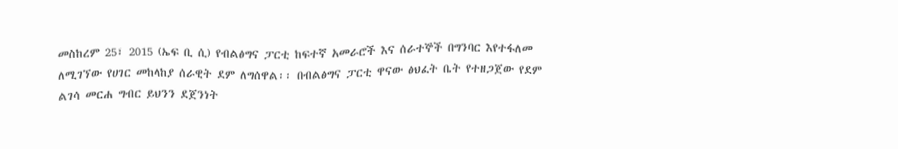መስከረም 25፣ 2015 (ኤፍ ቢ ሲ) የብልፅግና ፓርቲ ከፍተኛ አመራሮች እና ሰራተኞች በግንባር እየተፋለመ ለሚገኘው የሀገር መከላከያ ሰራዊት ደም ለግሰዋል፡፡ በብልፅግና ፓርቲ ዋናው ፅህፈት ቤት የተዘጋጀው የደም ልገሳ መርሐ ግብር ይህንን ደጀንነት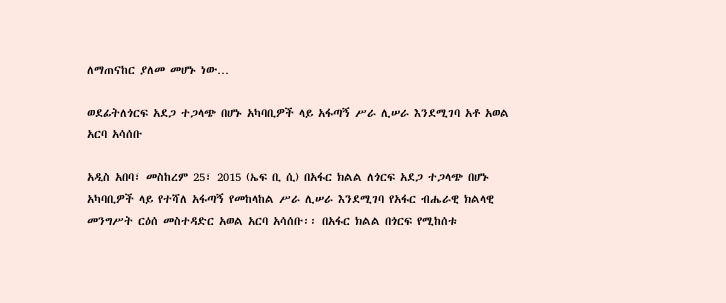ለማጠናከር ያለመ መሆኑ ነው…

ወደፊትለጎርፍ አደጋ ተጋላጭ በሆኑ አካባቢዎች ላይ አፋጣኝ ሥራ ሊሠራ እንደሚገባ አቶ አወል አርባ አሳሰቡ

አዲስ አበባ፣ መስከረም 25፣ 2015 (ኤፍ ቢ ሲ) በአፋር ክልል ለጎርፍ አደጋ ተጋላጭ በሆኑ አካባቢዎች ላይ የተሻለ አፋጣኝ የመከላከል ሥራ ሊሠራ እንደሚገባ የአፋር ብሔራዊ ክልላዊ መንግሥት ርዕሰ መስተዳድር አወል አርባ አሳሰቡ፡፡ በአፋር ክልል በጎርፍ የሚከሰቱ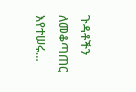ጉዳቶችን ለመቆጣጠር እየተሠሩ…